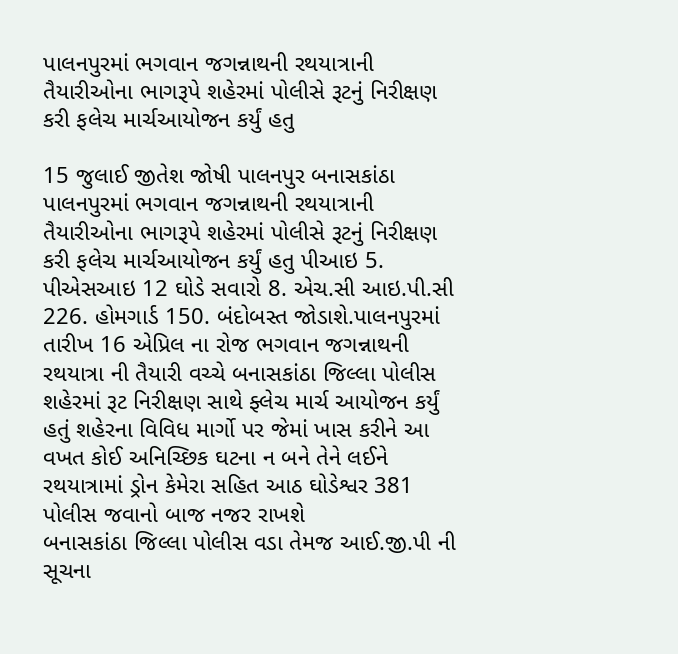પાલનપુરમાં ભગવાન જગન્નાથની રથયાત્રાની તૈયારીઓના ભાગરૂપે શહેરમાં પોલીસે રૂટનું નિરીક્ષણ કરી ફલેચ માર્ચઆયોજન કર્યું હતુ

15 જુલાઈ જીતેશ જોષી પાલનપુર બનાસકાંઠા
પાલનપુરમાં ભગવાન જગન્નાથની રથયાત્રાની તૈયારીઓના ભાગરૂપે શહેરમાં પોલીસે રૂટનું નિરીક્ષણ કરી ફલેચ માર્ચઆયોજન કર્યું હતુ પીઆઇ 5. પીએસઆઇ 12 ઘોડે સવારો 8. એચ.સી આઇ.પી.સી 226. હોમગાર્ડ 150. બંદોબસ્ત જોડાશે.પાલનપુરમાં તારીખ 16 એપ્રિલ ના રોજ ભગવાન જગન્નાથની રથયાત્રા ની તૈયારી વચ્ચે બનાસકાંઠા જિલ્લા પોલીસ શહેરમાં રૂટ નિરીક્ષણ સાથે ફ્લેચ માર્ચ આયોજન કર્યું હતું શહેરના વિવિધ માર્ગો પર જેમાં ખાસ કરીને આ વખત કોઈ અનિચ્છિક ઘટના ન બને તેને લઈને રથયાત્રામાં ડ્રોન કેમેરા સહિત આઠ ઘોડેશ્વર 381 પોલીસ જવાનો બાજ નજર રાખશે
બનાસકાંઠા જિલ્લા પોલીસ વડા તેમજ આઈ.જી.પી ની સૂચના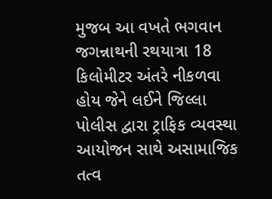મુજબ આ વખતે ભગવાન જગન્નાથની રથયાત્રા 18 કિલોમીટર અંતરે નીકળવા હોય જેને લઈને જિલ્લા પોલીસ દ્વારા ટ્રાફિક વ્યવસ્થા આયોજન સાથે અસામાજિક તત્વ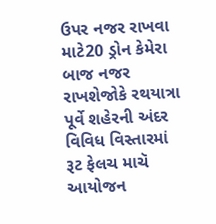ઉપર નજર રાખવા માટે20 ડ્રોન કેમેરા બાજ નજર રાખશેજોકે રથયાત્રા પૂર્વે શહેરની અંદર વિવિધ વિસ્તારમાં રૂટ ફેલચ માચૅ આયોજન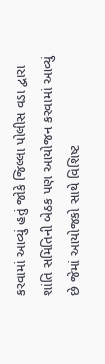કરવામાં આવ્યું હતું જોકે જિલ્લા પોલીસ વડા દ્વારા શાંતિ સમિતિની બેઠક પણ આયોજન કરવામાં આવ્યું છે જેમાં આયોજકો સાથે વિશિષ્ટ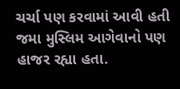ચર્ચા પણ કરવામાં આવી હતી જમા મુસ્લિમ આગેવાનો પણ હાજર રહ્યા હતા.